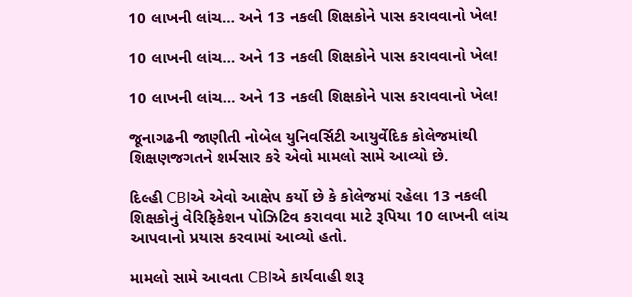10 લાખની લાંચ… અને 13 નકલી શિક્ષકોને પાસ કરાવવાનો ખેલ!

10 લાખની લાંચ… અને 13 નકલી શિક્ષકોને પાસ કરાવવાનો ખેલ!

10 લાખની લાંચ… અને 13 નકલી શિક્ષકોને પાસ કરાવવાનો ખેલ!

જૂનાગઢની જાણીતી નોબેલ યુનિવર્સિટી આયુર્વેદિક કોલેજમાંથી શિક્ષણજગતને શર્મસાર કરે એવો મામલો સામે આવ્યો છે.

દિલ્હી CBIએ એવો આક્ષેપ કર્યો છે કે કોલેજમાં રહેલા 13 નકલી શિક્ષકોનું વેરિફિકેશન પોઝિટિવ કરાવવા માટે રૂપિયા 10 લાખની લાંચ આપવાનો પ્રયાસ કરવામાં આવ્યો હતો.

મામલો સામે આવતા CBIએ કાર્યવાહી શરૂ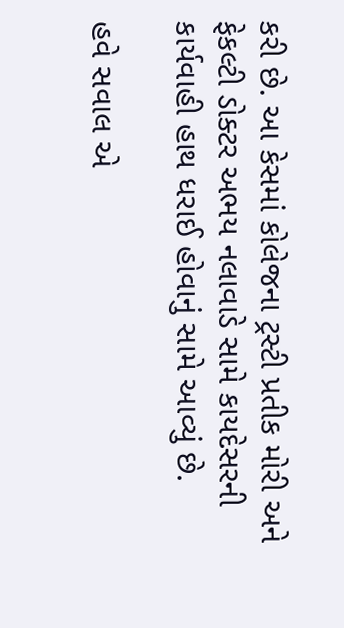કરી છે. આ કેસમાં કોલેજના ટ્રસ્ટી પ્રતીક મોરી અને ફેકલ્ટી ડોક્ટર અભય નલાવાડે સામે કાયદેસરની કાર્યવાહી હાથ ધરાઈ હોવાનું સામે આવ્યું છે.

હવે સવાલ એ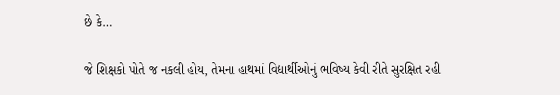છે કે…

જે શિક્ષકો પોતે જ નકલી હોય, તેમના હાથમાં વિદ્યાર્થીઓનું ભવિષ્ય કેવી રીતે સુરક્ષિત રહી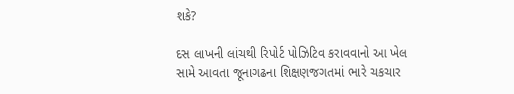શકે?

દસ લાખની લાંચથી રિપોર્ટ પોઝિટિવ કરાવવાનો આ ખેલ સામે આવતા જૂનાગઢના શિક્ષણજગતમાં ભારે ચકચાર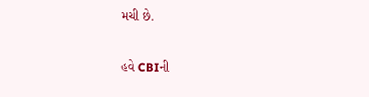મચી છે.

હવે CBIની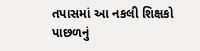તપાસમાં આ નકલી શિક્ષકો પાછળનું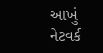આખું નેટવર્ક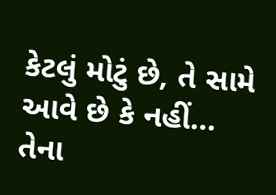કેટલું મોટું છે, તે સામે આવે છે કે નહીં… તેના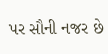પર સૌની નજર છે